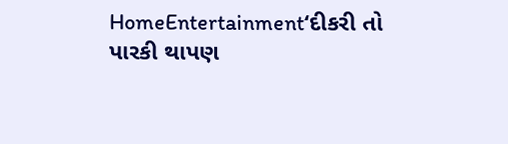HomeEntertainment‘દીકરી તો પારકી થાપણ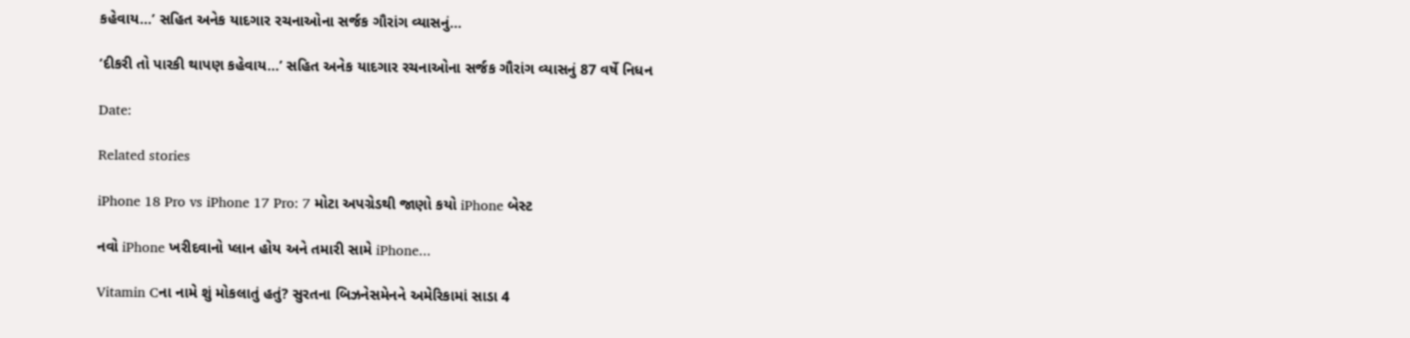કહેવાય...’ સહિત અનેક યાદગાર રચનાઓના સર્જક ગૌરાંગ વ્યાસનું...

‘દીકરી તો પારકી થાપણ કહેવાય…’ સહિત અનેક યાદગાર રચનાઓના સર્જક ગૌરાંગ વ્યાસનું 87 વર્ષે નિધન

Date:

Related stories

iPhone 18 Pro vs iPhone 17 Pro: 7 મોટા અપગ્રેડથી જાણો કયો iPhone બેસ્ટ

નવો iPhone ખરીદવાનો પ્લાન હોય અને તમારી સામે iPhone...

Vitamin Cના નામે શું મોકલાતું હતું? સુરતના બિઝનેસમેનને અમેરિકામાં સાડા 4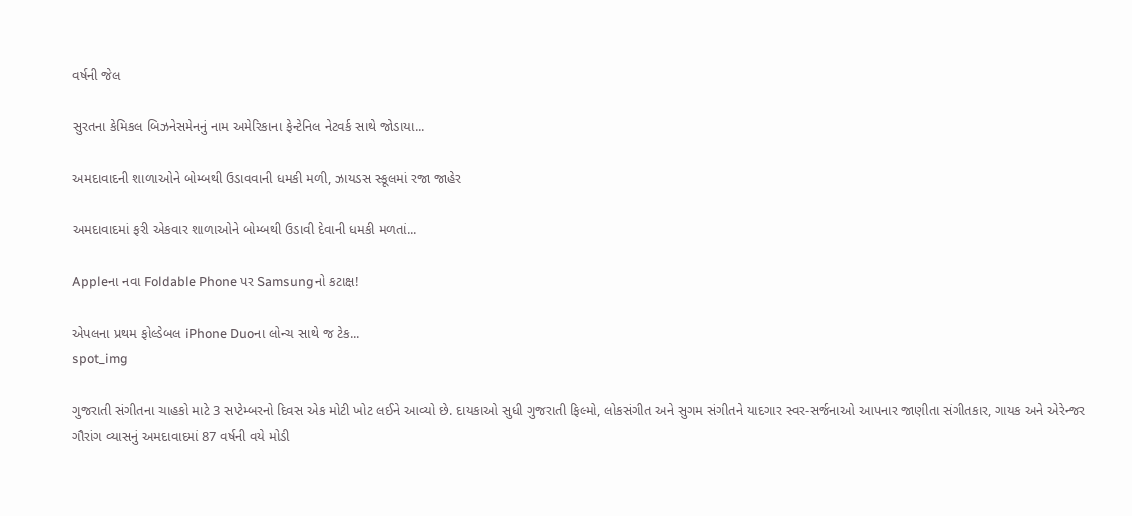વર્ષની જેલ

સુરતના કેમિકલ બિઝનેસમેનનું નામ અમેરિકાના ફેન્ટેનિલ નેટવર્ક સાથે જોડાયા...

અમદાવાદની શાળાઓને બોમ્બથી ઉડાવવાની ધમકી મળી, ઝાયડસ સ્કૂલમાં રજા જાહેર

અમદાવાદમાં ફરી એકવાર શાળાઓને બોમ્બથી ઉડાવી દેવાની ધમકી મળતાં...

Appleના નવા Foldable Phone પર Samsungનો કટાક્ષ!

એપલના પ્રથમ ફોલ્ડેબલ iPhone Duoના લોન્ચ સાથે જ ટેક...
spot_img

ગુજરાતી સંગીતના ચાહકો માટે 3 સપ્ટેમ્બરનો દિવસ એક મોટી ખોટ લઈને આવ્યો છે. દાયકાઓ સુધી ગુજરાતી ફિલ્મો, લોકસંગીત અને સુગમ સંગીતને યાદગાર સ્વર-સર્જનાઓ આપનાર જાણીતા સંગીતકાર, ગાયક અને એરેન્જર ગૌરાંગ વ્યાસનું અમદાવાદમાં 87 વર્ષની વયે મોડી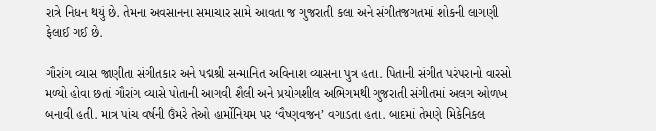રાત્રે નિધન થયું છે. તેમના અવસાનના સમાચાર સામે આવતા જ ગુજરાતી કલા અને સંગીતજગતમાં શોકની લાગણી ફેલાઈ ગઈ છે.

ગૌરાંગ વ્યાસ જાણીતા સંગીતકાર અને પદ્મશ્રી સન્માનિત અવિનાશ વ્યાસના પુત્ર હતા. પિતાની સંગીત પરંપરાનો વારસો મળ્યો હોવા છતાં ગૌરાંગ વ્યાસે પોતાની આગવી શૈલી અને પ્રયોગશીલ અભિગમથી ગુજરાતી સંગીતમાં અલગ ઓળખ બનાવી હતી. માત્ર પાંચ વર્ષની ઉંમરે તેઓ હાર્મોનિયમ પર ‘વૈષ્ણવજન’ વગાડતા હતા. બાદમાં તેમણે મિકેનિકલ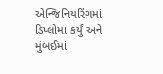એન્જિનિયરિંગમાં ડિપ્લોમા કર્યું અને મુંબઈમાં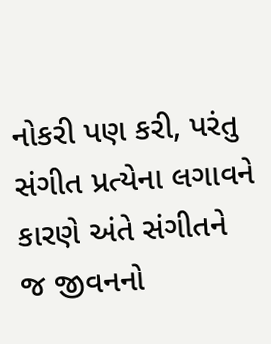નોકરી પણ કરી, પરંતુ સંગીત પ્રત્યેના લગાવને કારણે અંતે સંગીતને જ જીવનનો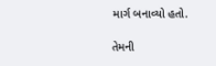માર્ગ બનાવ્યો હતો.

તેમની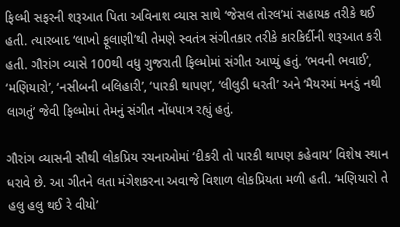ફિલ્મી સફરની શરૂઆત પિતા અવિનાશ વ્યાસ સાથે ‘જેસલ તોરલ’માં સહાયક તરીકે થઈ હતી. ત્યારબાદ ‘લાખો ફૂલાણી’થી તેમણે સ્વતંત્ર સંગીતકાર તરીકે કારકિર્દીની શરૂઆત કરી હતી. ગૌરાંગ વ્યાસે 100થી વધુ ગુજરાતી ફિલ્મોમાં સંગીત આપ્યું હતું. ‘ભવની ભવાઈ’, ‘મણિયારો’, ‘નસીબની બલિહારી’, ‘પારકી થાપણ’, ‘લીલુડી ધરતી’ અને ‘મૈયરમાં મનડું નથી લાગતું’ જેવી ફિલ્મોમાં તેમનું સંગીત નોંધપાત્ર રહ્યું હતું.

ગૌરાંગ વ્યાસની સૌથી લોકપ્રિય રચનાઓમાં ‘દીકરી તો પારકી થાપણ કહેવાય’ વિશેષ સ્થાન ધરાવે છે. આ ગીતને લતા મંગેશકરના અવાજે વિશાળ લોકપ્રિયતા મળી હતી. ‘મણિયારો તે હલુ હલુ થઈ રે વીયો’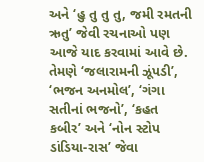અને ‘હુ તુ તુ તુ, જમી રમતની ઋતુ’ જેવી રચનાઓ પણ આજે યાદ કરવામાં આવે છે. તેમણે ‘જલારામની ઝૂંપડી’, ‘ભજન અનમોલ’, ‘ગંગા સતીનાં ભજનો’, ‘કહત કબીર’ અને ‘નોન સ્ટોપ ડાંડિયા-રાસ’ જેવા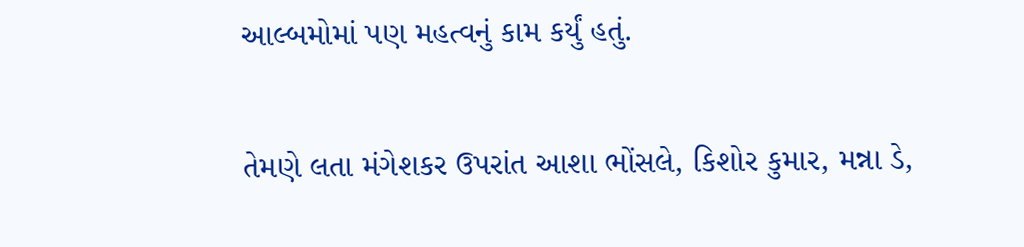આલ્બમોમાં પણ મહત્વનું કામ કર્યું હતું.

તેમણે લતા મંગેશકર ઉપરાંત આશા ભોંસલે, કિશોર કુમાર, મન્ના ડે,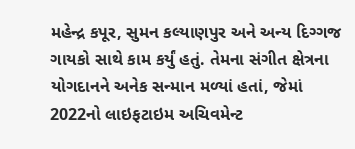મહેન્દ્ર કપૂર, સુમન કલ્યાણપુર અને અન્ય દિગ્ગજ ગાયકો સાથે કામ કર્યું હતું. તેમના સંગીત ક્ષેત્રના યોગદાનને અનેક સન્માન મળ્યાં હતાં, જેમાં 2022નો લાઇફટાઇમ અચિવમેન્ટ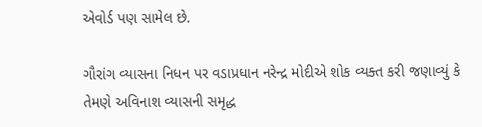એવોર્ડ પણ સામેલ છે.

ગૌરાંગ વ્યાસના નિધન પર વડાપ્રધાન નરેન્દ્ર મોદીએ શોક વ્યક્ત કરી જણાવ્યું કે તેમણે અવિનાશ વ્યાસની સમૃદ્ધ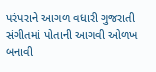પરંપરાને આગળ વધારી ગુજરાતી સંગીતમાં પોતાની આગવી ઓળખ બનાવી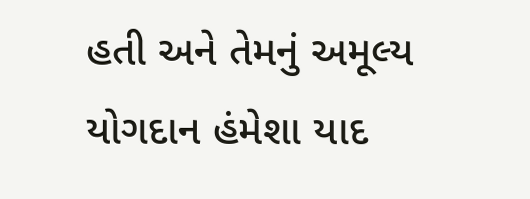હતી અને તેમનું અમૂલ્ય યોગદાન હંમેશા યાદ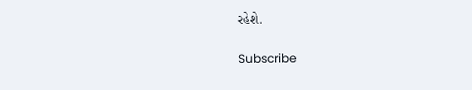રહેશે.

Subscribe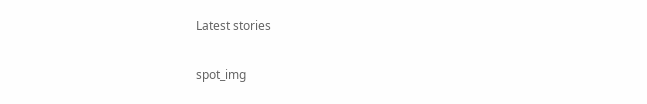Latest stories

spot_img